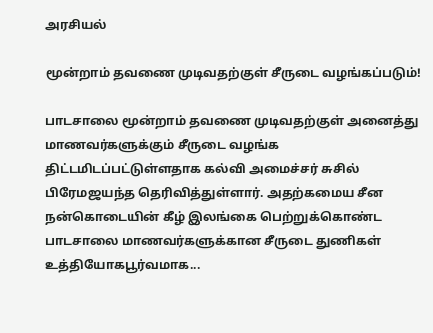அரசியல்

மூன்றாம் தவணை முடிவதற்குள் சீருடை வழங்கப்படும்!

பாடசாலை மூன்றாம் தவணை முடிவதற்குள் அனைத்து மாணவர்களுக்கும் சீருடை வழங்க திட்டமிடப்பட்டுள்ளதாக கல்வி அமைச்சர் சுசில் பிரேமஜயந்த தெரிவித்துள்ளார். அதற்கமைய சீன நன்கொடையின் கீழ் இலங்கை பெற்றுக்கொண்ட பாடசாலை மாணவர்களுக்கான சீருடை துணிகள் உத்தியோகபூர்வமாக...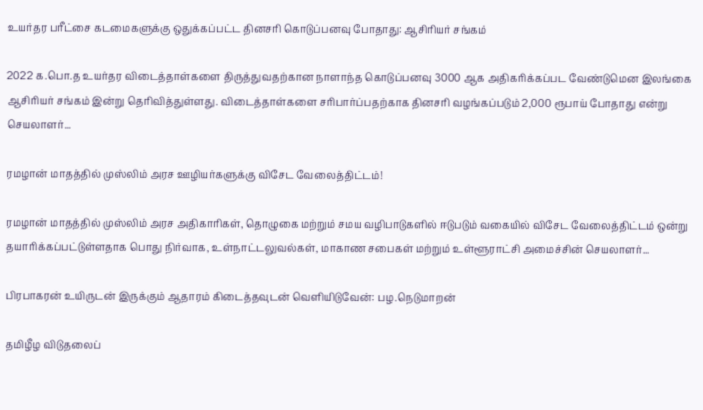உயர்தர பரீட்சை கடமைகளுக்கு ஒதுக்கப்பட்ட தினசரி கொடுப்பனவு போதாது: ஆசிரியர் சங்கம்

2022 க.பொ.த உயர்தர விடைத்தாள்களை திருத்துவதற்கான நாளாந்த கொடுப்பனவு 3000 ஆக அதிகரிக்கப்பட வேண்டுமென இலங்கை ஆசிரியர் சங்கம் இன்று தெரிவித்துள்ளது. விடைத்தாள்களை சரிபார்ப்பதற்காக தினசரி வழங்கப்படும் 2,000 ரூபாய் போதாது என்று  செயலாளர்...

ரமழான் மாதத்தில் முஸ்லிம் அரச ஊழியர்களுக்கு விசேட வேலைத்திட்டம்!

ரமழான் மாதத்தில் முஸ்லிம் அரச அதிகாரிகள், தொழுகை மற்றும் சமய வழிபாடுகளில் ஈடுபடும் வகையில் விசேட வேலைத்திட்டம் ஒன்று தயாரிக்கப்பட்டுள்ளதாக பொது நிர்வாக, உள்நாட்டலுவல்கள், மாகாண சபைகள் மற்றும் உள்ளூராட்சி அமைச்சின் செயலாளர்...

பிரபாகரன் உயிருடன் இருக்கும் ஆதாரம் கிடைத்தவுடன் வெளியிடுவேன்: பழ.நெடுமாறன்

தமிழீழ விடுதலைப்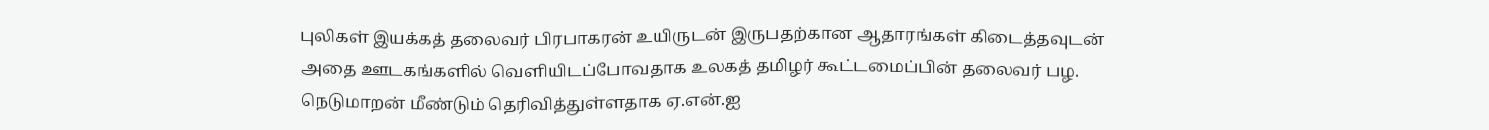புலிகள் இயக்கத் தலைவர் பிரபாகரன் உயிருடன் இருபதற்கான ஆதாரங்கள் கிடைத்தவுடன் அதை ஊடகங்களில் வெளியிடப்போவதாக உலகத் தமிழர் கூட்டமைப்பின் தலைவர் பழ. நெடுமாறன் மீண்டும் தெரிவித்துள்ளதாக ஏ.என்.ஐ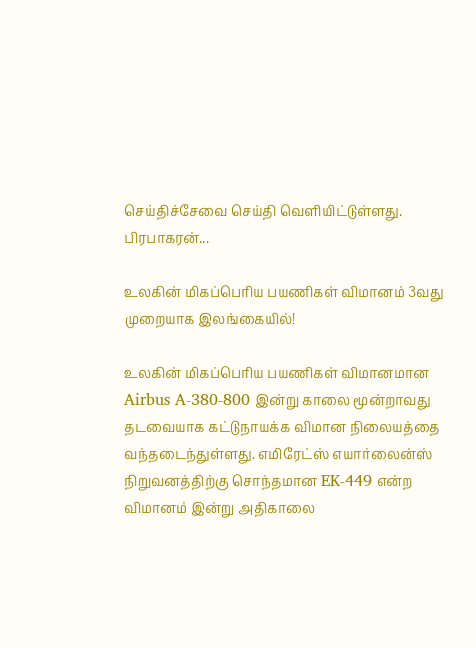செய்திச்சேவை செய்தி வெளியிட்டுள்ளது. பிரபாகரன்...

உலகின் மிகப்பெரிய பயணிகள் விமானம் 3வது முறையாக இலங்கையில்!

உலகின் மிகப்பெரிய பயணிகள் விமானமான Airbus A-380-800 இன்று காலை மூன்றாவது தடவையாக கட்டுநாயக்க விமான நிலையத்தை வந்தடைந்துள்ளது. எமிரேட்ஸ் எயார்லைன்ஸ் நிறுவனத்திற்கு சொந்தமான EK-449 என்ற விமானம் இன்று அதிகாலை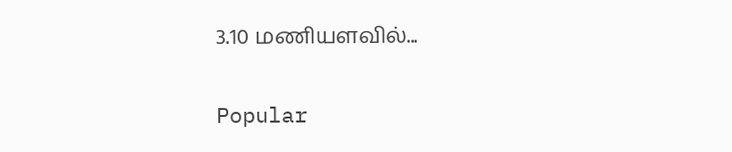3.10 மணியளவில்...

Popular